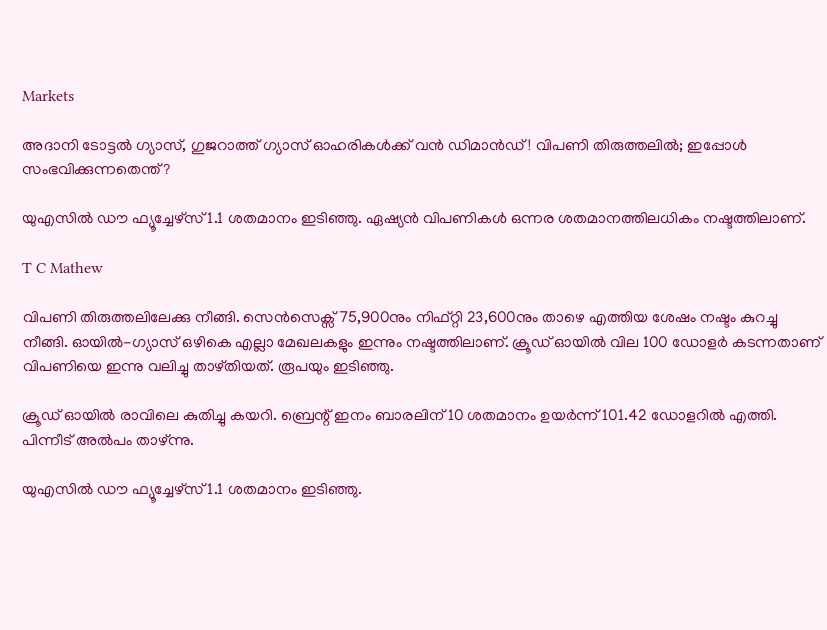Markets

അദാനി ടോട്ടല്‍ ഗ്യാസ്, ഗുജറാത്ത് ഗ്യാസ് ഓഹരികള്‍ക്ക് വന്‍ ഡിമാന്‍ഡ്! വിപണി തിരുത്തലില്‍; ഇപ്പോള്‍ സംഭവിക്കുന്നതെന്ത്?

യുഎസില്‍ ഡൗ ഫ്യൂച്ചേഴ്സ് 1.1 ശതമാനം ഇടിഞ്ഞു. ഏഷ്യന്‍ വിപണികള്‍ ഒന്നര ശതമാനത്തിലധികം നഷ്ടത്തിലാണ്.

T C Mathew

വിപണി തിരുത്തലിലേക്കു നീങ്ങി. സെന്‍സെക്സ് 75,900നും നിഫ്റ്റി 23,600നും താഴെ എത്തിയ ശേഷം നഷ്ടം കുറച്ചു നീങ്ങി. ഓയില്‍-ഗ്യാസ് ഒഴികെ എല്ലാ മേഖലകളും ഇന്നും നഷ്ടത്തിലാണ്. ക്രൂഡ് ഓയില്‍ വില 100 ഡോളര്‍ കടന്നതാണ് വിപണിയെ ഇന്നു വലിച്ചു താഴ്തിയത്. രൂപയും ഇടിഞ്ഞു.

ക്രൂഡ് ഓയില്‍ രാവിലെ കുതിച്ചു കയറി. ബ്രെന്റ് ഇനം ബാരലിന് 10 ശതമാനം ഉയര്‍ന്ന് 101.42 ഡോളറില്‍ എത്തി. പിന്നീട് അല്‍പം താഴ്ന്നു.

യുഎസില്‍ ഡൗ ഫ്യൂച്ചേഴ്സ് 1.1 ശതമാനം ഇടിഞ്ഞു.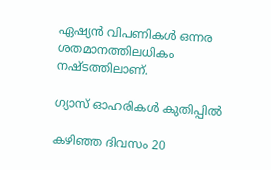ഏഷ്യന്‍ വിപണികള്‍ ഒന്നര ശതമാനത്തിലധികം നഷ്ടത്തിലാണ്.

ഗ്യാസ് ഓഹരികള്‍ കുതിപ്പില്‍

കഴിഞ്ഞ ദിവസം 20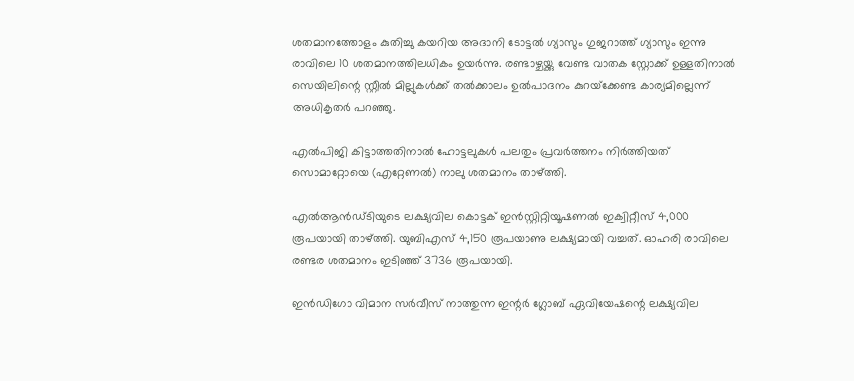ശതമാനത്തോളം കുതിച്ചു കയറിയ അദാനി ടോട്ടല്‍ ഗ്യാസും ഗുജറാത്ത് ഗ്യാസും ഇന്നു രാവിലെ 10 ശതമാനത്തിലധികം ഉയര്‍ന്നു. രണ്ടാഴ്ചയ്ക്കു വേണ്ട വാതക സ്റ്റോക്ക് ഉള്ളതിനാല്‍ സെയിലിന്റെ സ്റ്റീല്‍ മില്ലുകള്‍ക്ക് തല്‍ക്കാലം ഉല്‍പാദനം കുറയ്‌ക്കേണ്ട കാര്യമില്ലെന്ന് അധികൃതര്‍ പറഞ്ഞു.

എല്‍പിജി കിട്ടാത്തതിനാല്‍ ഹോട്ടലുകള്‍ പലതും പ്രവര്‍ത്തനം നിര്‍ത്തിയത് സൊമാറ്റോയെ (എറ്റേണല്‍) നാലു ശതമാനം താഴ്ത്തി.

എല്‍ആന്‍ഡ്ടിയുടെ ലക്ഷ്യവില കൊട്ടക് ഇന്‍സ്റ്റിറ്റിയൂഷണല്‍ ഇക്വിറ്റീസ് 4,000 രൂപയായി താഴ്ത്തി. യുബിഎസ് 4,150 രൂപയാണു ലക്ഷ്യമായി വച്ചത്. ഓഹരി രാവിലെ രണ്ടര ശതമാനം ഇടിഞ്ഞ് 3736 രൂപയായി.

ഇന്‍ഡിഗോ വിമാന സര്‍വീസ് നാത്തുന്ന ഇന്റര്‍ ഗ്ലോബ് ഏവിയേഷന്റെ ലക്ഷ്യവില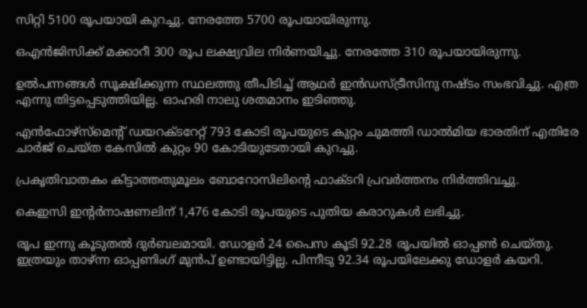സിറ്റി 5100 രൂപയായി കുറച്ചു. നേരത്തേ 5700 രൂപയായിരുന്നു.

ഒഎന്‍ജിസിക്ക് മക്കാറീ 300 രൂപ ലക്ഷ്യവില നിര്‍ണയിച്ചു. നേരത്തേ 310 രൂപയായിരുന്നു.

ഉല്‍പന്നങ്ങള്‍ സൂക്ഷിക്കുന്ന സ്ഥലത്തു തീപിടിച്ച് ആഥര്‍ ഇന്‍ഡസ്ട്രീസിനു നഷ്ടം സംഭവിച്ചു. എത്ര എന്നു തിട്ടപ്പെടുത്തിയില്ല. ഓഹരി നാലു ശതമാനം ഇടിഞ്ഞു.

എന്‍ഫോഴ്‌സ്‌മെന്റ് ഡയറക്ടറേറ്റ് 793 കോടി രൂപയുടെ കുറ്റം ചുമത്തി ഡാല്‍മിയ ഭാരതിന് എതിരേ ചാര്‍ജ് ചെയ്ത കേസില്‍ കുറ്റം 90 കോടിയുടേതായി കുറച്ചു.

പ്രകൃതിവാതകം കിട്ടാത്തതുമൂലം ബോറോസിലിന്റെ ഫാക്ടറി പ്രവര്‍ത്തനം നിര്‍ത്തിവച്ചു.

കെഇസി ഇന്റര്‍നാഷണലിന് 1,476 കോടി രൂപയുടെ പുതിയ കരാറുകള്‍ ലഭിച്ചു.

രൂപ ഇന്നു കൂടുതല്‍ ദുര്‍ബലമായി. ഡോളര്‍ 24 പൈസ കൂടി 92.28 രൂപയില്‍ ഓപ്പണ്‍ ചെയ്തു. ഇത്രയും താഴ്ന്ന ഓപ്പണിംഗ് മുന്‍പ് ഉണ്ടായിട്ടില്ല. പിന്നീടു 92.34 രൂപയിലേക്കു ഡോളര്‍ കയറി.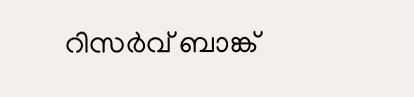റിസര്‍വ് ബാങ്ക്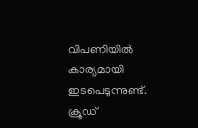വിപണിയില്‍ കാര്യമായി ഇടപെടുന്നുണ്ട്. ക്രൂഡ്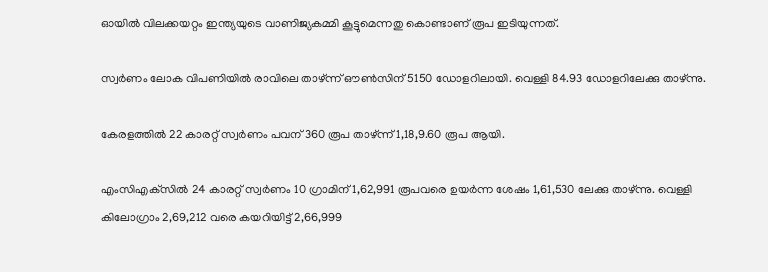ഓയില്‍ വിലക്കയറ്റം ഇന്ത്യയുടെ വാണിജ്യകമ്മി കൂട്ടുമെന്നതു കൊണ്ടാണ് രൂപ ഇടിയുന്നത്.

സ്വര്‍ണം ലോക വിപണിയില്‍ രാവിലെ താഴ്ന്ന് ഔണ്‍സിന് 5150 ഡോളറിലായി. വെള്ളി 84.93 ഡോളറിലേക്കു താഴ്ന്നു.

കേരളത്തില്‍ 22 കാരറ്റ് സ്വര്‍ണം പവന് 360 രൂപ താഴ്ന്ന് 1,18,9.60 രൂപ ആയി.

എംസിഎക്‌സില്‍ 24 കാരറ്റ് സ്വര്‍ണം 10 ഗ്രാമിന് 1,62,991 രൂപവരെ ഉയര്‍ന്ന ശേഷം 1,61,530 ലേക്കു താഴ്ന്നു. വെള്ളി കിലോഗ്രാം 2,69,212 വരെ കയറിയിട്ട് 2,66,999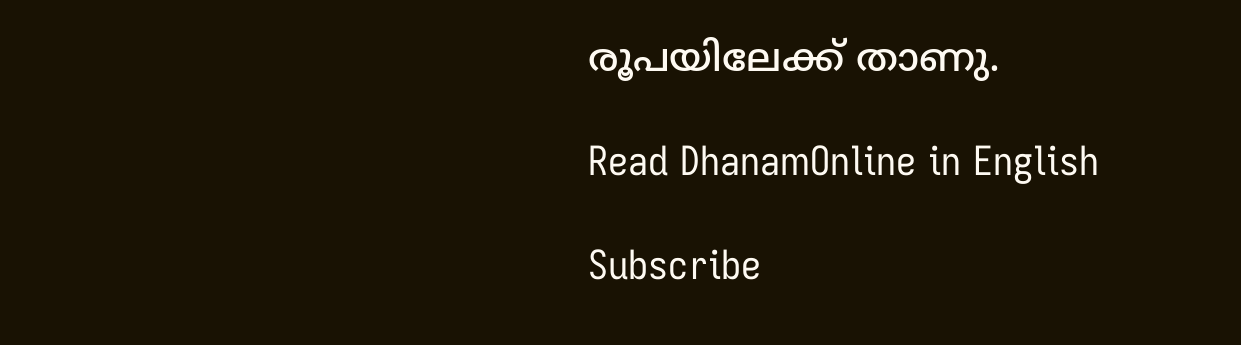രൂപയിലേക്ക് താണു.

Read DhanamOnline in English

Subscribe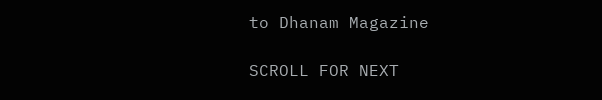to Dhanam Magazine

SCROLL FOR NEXT